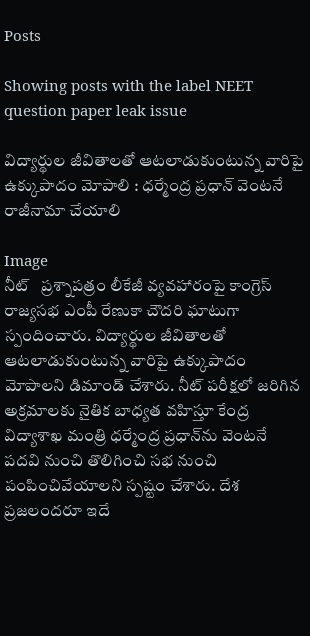Posts

Showing posts with the label NEET question paper leak issue

విద్యార్థుల జీవితాలతో ఆటలాడుకుంటున్న వారిపై ఉక్కుపాదం మోపాలి : ధర్మేంద్ర ప్రధాన్ వెంటనే రాజీనామా చేయాలి

Image
నీట్   ప్రశ్నాపత్రం లీకేజీ వ్యవహారంపై కాంగ్రెస్ రాజ్యసభ ఎంపీ రేణుకా చౌదరి ఘాటుగా స్పందించారు. విద్యార్థుల జీవితాలతో ఆటలాడుకుంటున్న వారిపై ఉక్కుపాదం మోపాలని డిమాండ్ చేశారు. నీట్ పరీక్షలో జరిగిన అక్రమాలకు నైతిక బాధ్యత వహిస్తూ కేంద్ర విద్యాశాఖ మంత్రి ధర్మేంద్ర ప్రధాన్‌ను వెంటనే పదవి నుంచి తొలిగించి సభ నుంచి పంపించివేయాలని స్పష్టం చేశారు. దేశ ప్రజలందరూ ఇదే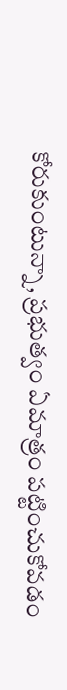కోరుకుంటున్నా, ప్రభుత్వం ఏమాత్రం పట్టించుకోవడం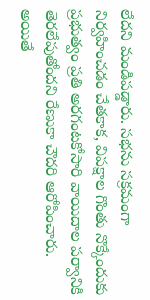లేదని మండిపడ్డారు. సభను సక్రమంగా నిర్వహించడం చేతకాక, విపక్షాల గొంతు నొక్కేందుకు ప్రభుత్వం ప్రతి అరగంటకోసారి వాయిదాల పర్వానికి తెరలేపుతోందని రేణుకా చౌదరి ఆరోపించారు. అయితే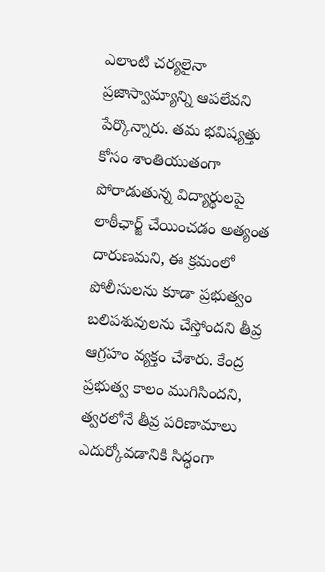ఎలాంటి చర్యలైనా ప్రజాస్వామ్యాన్ని ఆపలేవని పేర్కొన్నారు. తమ భవిష్యత్తు కోసం శాంతియుతంగా పోరాడుతున్న విద్యార్థులపై లాఠీఛార్జ్ చేయించడం అత్యంత దారుణమని, ఈ క్రమంలో పోలీసులను కూడా ప్రభుత్వం బలిపశువులను చేస్తోందని తీవ్ర ఆగ్రహం వ్యక్తం చేశారు. కేంద్ర ప్రభుత్వ కాలం ముగిసిందని, త్వరలోనే తీవ్ర పరిణామాలు ఎదుర్కోవడానికి సిద్ధంగా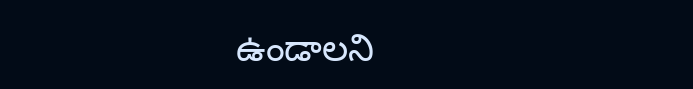ఉండాలని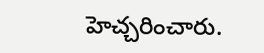హెచ్చరించారు.